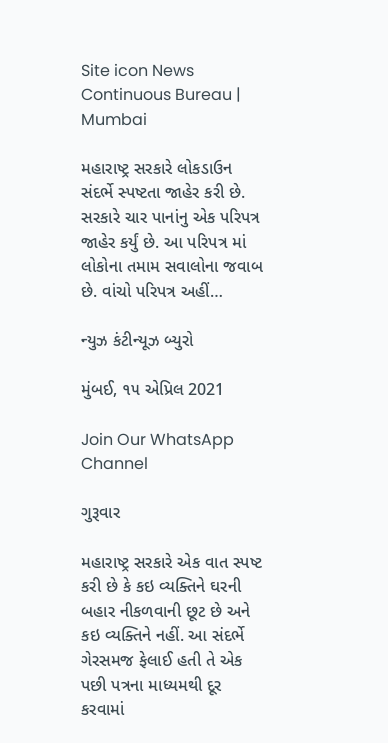Site icon News Continuous Bureau | Mumbai

મહારાષ્ટ્ર સરકારે લોકડાઉન સંદર્ભે સ્પષ્ટતા જાહેર કરી છે. સરકારે ચાર પાનાંનુ એક પરિપત્ર જાહેર કર્યું છે. આ પરિપત્ર માં લોકોના તમામ સવાલોના જવાબ છે. વાંચો પરિપત્ર અહીં…

ન્યુઝ કંટીન્યૂઝ બ્યુરો

મુંબઈ, ૧૫ એપ્રિલ 2021

Join Our WhatsApp Channel

ગુરૂવાર

મહારાષ્ટ્ર સરકારે એક વાત સ્પષ્ટ કરી છે કે કઇ વ્યક્તિને ઘરની બહાર નીકળવાની છૂટ છે અને કઇ વ્યક્તિને નહીં. આ સંદર્ભે ગેરસમજ ફેલાઈ હતી તે એક પછી પત્રના માધ્યમથી દૂર કરવામાં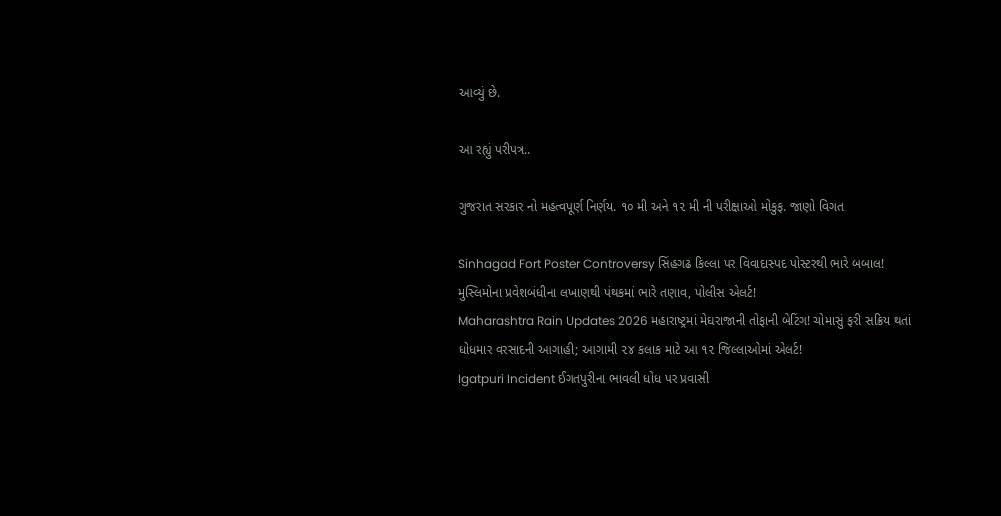આવ્યું છે.

આ રહ્યું પરીપત્ર..

ગુજરાત સરકાર નો મહત્વપૂર્ણ નિર્ણય. ૧૦ મી અને ૧૨ મી ની પરીક્ષાઓ મોકુફ. જાણો વિગત

Sinhagad Fort Poster Controversy સિંહગઢ કિલ્લા પર વિવાદાસ્પદ પોસ્ટરથી ભારે બબાલ! મુસ્લિમોના પ્રવેશબંધીના લખાણથી પંથકમાં ભારે તણાવ, પોલીસ એલર્ટ!
Maharashtra Rain Updates 2026 મહારાષ્ટ્રમાં મેઘરાજાની તોફાની બેટિંગ! ચોમાસું ફરી સક્રિય થતાં ધોધમાર વરસાદની આગાહી; આગામી ૨૪ કલાક માટે આ ૧૨ જિલ્લાઓમાં એલર્ટ!
Igatpuri Incident ઈગતપુરીના ભાવલી ધોધ પર પ્રવાસી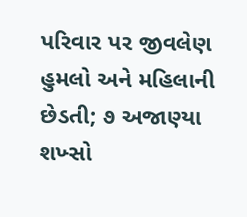પરિવાર પર જીવલેણ હુમલો અને મહિલાની છેડતી; ૭ અજાણ્યા શખ્સો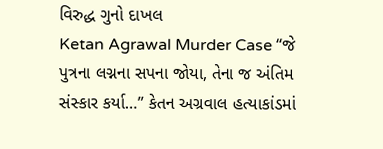વિરુદ્ધ ગુનો દાખલ
Ketan Agrawal Murder Case “જે પુત્રના લગ્નના સપના જોયા, તેના જ અંતિમ સંસ્કાર કર્યા…” કેતન અગ્રવાલ હત્યાકાંડમાં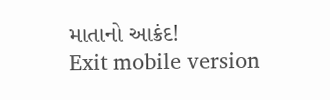માતાનો આક્રંદ!
Exit mobile version